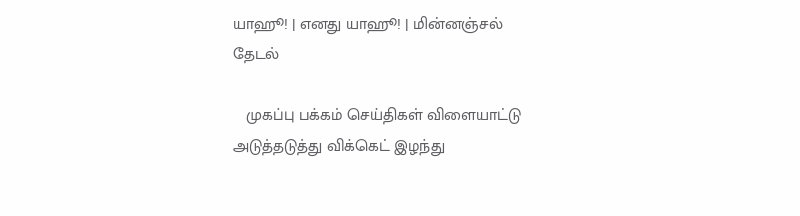யாஹூ! | எனது யாஹூ! | மின்னஞ்சல்
தேடல்

   முகப்பு பக்கம் செய்திகள் விளையாட்டு
அடுத்தடுத்து விக்கெட் இழந்து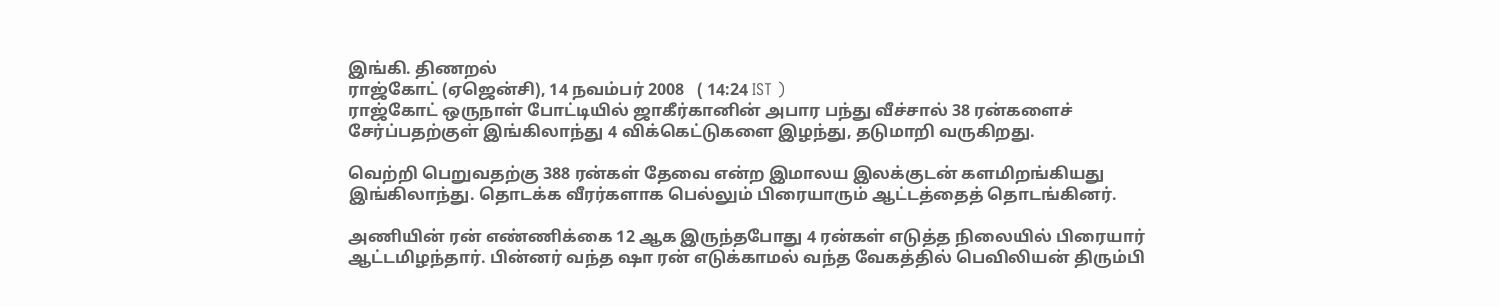இங்கி. திணறல்
ராஜ்கோட் (ஏஜென்சி), 14 நவம்பர் 2008   ( 14:24 IST )
ராஜ்கோட் ஒருநாள் போட்டியில் ஜாகீர்கானின் அபார பந்து வீச்சால் 38 ரன்களைச் சேர்ப்பதற்குள் இங்கிலாந்து 4 விக்கெட்டுகளை இழந்து, தடுமாறி வருகிறது.

வெற்றி பெறுவதற்கு 388 ரன்கள் தேவை என்ற இமாலய இலக்குடன் களமிறங்கியது இங்கிலாந்து. தொடக்க வீரர்களாக பெல்லும் பிரையாரும் ஆட்டத்தைத் தொடங்கினர்.

அணியின் ரன் எண்ணிக்கை 12 ஆக இருந்தபோது 4 ரன்கள் எடுத்த நிலையில் பிரையார் ஆட்டமிழந்தார். பின்னர் வந்த ஷா ரன் எடுக்காமல் வந்த வேகத்தில் பெவிலியன் திரும்பி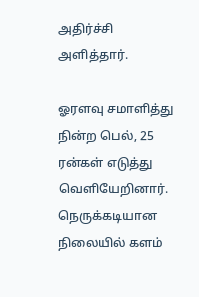அதிர்ச்சி அளித்தார்.

ஓரளவு சமாளித்து நின்ற பெல், 25 ரன்கள் எடுத்து வெளியேறினார். நெருக்கடியான நிலையில் களம்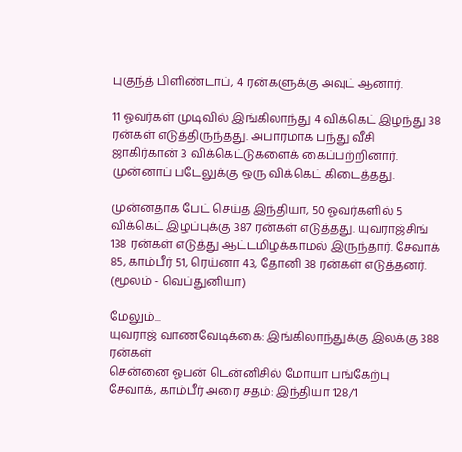புகுந்த் பிளிண்டாப், 4 ரன்களுக்கு அவுட் ஆனார்.

11 ஓவர்கள் முடிவில் இங்கிலாந்து 4 விக்கெட் இழந்து 38 ரன்கள் எடுத்திருந்தது. அபாரமாக பந்து வீசி ஜாகிர்கான் 3 விக்கெட்டுகளைக் கைப்பற்றினார். முன்னாப் படேலுக்கு ஒரு விக்கெட் கிடைத்தது.

முன்னதாக பேட் செய்த இந்தியா, 50 ஓவர்களில் 5 விக்கெட் இழப்புக்கு 387 ரன்கள் எடுத்தது. யுவராஜ்சிங் 138 ரன்கள் எடுத்து ஆட்டமிழக்காமல் இருந்தார். சேவாக் 85, காம்பீர் 51, ரெய்னா 43, தோனி 38 ரன்கள் எடுத்தனர்.
(மூலம் - வெப்துனியா)

மேலும்...
யுவராஜ் வாணவேடிக்கை: இங்கிலாந்துக்கு இலக்கு 388 ரன்கள்
சென்னை ஓபன் டென்னிசில் மோயா பங்கேற்பு
சேவாக், காம்பீர் அரை சதம்: இந்தியா 128/1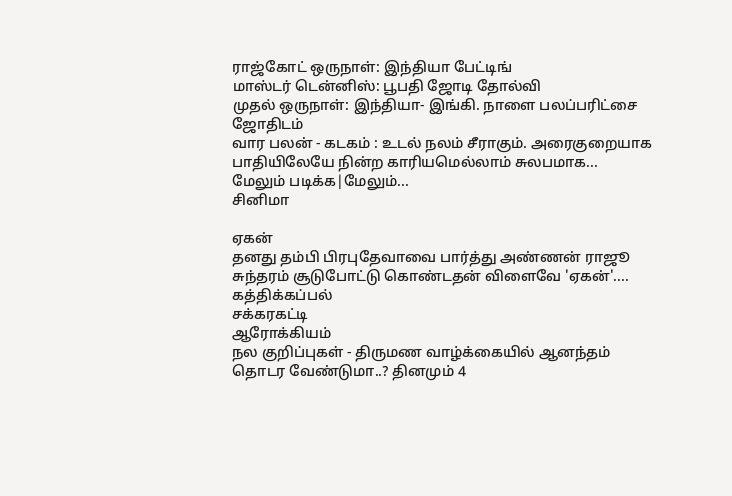ராஜ்கோட் ஒருநாள்: இந்தியா பேட்டிங்
மாஸ்டர் டென்னிஸ்: பூபதி ஜோடி தோல்வி
முதல் ஒருநாள்: இந்தியா- இங்கி. நாளை பலப்பரிட்சை
ஜோதிடம்
வார பலன் - கடகம் : உடல் நலம் சீராகும். அரைகுறையாக பாதியிலேயே நின்ற காரியமெல்லாம் சுலபமாக...
மேலும் படிக்க|மேலும்...
சினிமா

ஏகன்
தனது தம்பி பிரபுதேவாவை பார்த்து அண்ணன் ராஜூ சுந்தரம் சூடுபோட்டு கொண்டதன் விளைவே 'ஏகன்'....
கத்திக்கப்பல்
சக்கரகட்டி
ஆரோக்கியம்
நல குறிப்புகள் - திருமண வாழ்க்கையில் ஆனந்தம் தொடர வேண்டுமா..? தினமும் 4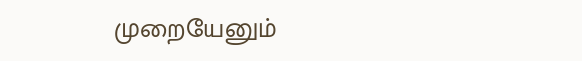முறையேனும்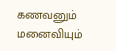கணவனும் மனைவியும்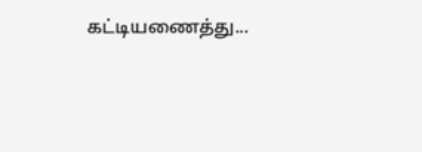கட்டியணைத்து...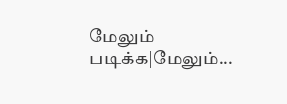மேலும் படிக்க|மேலும்...